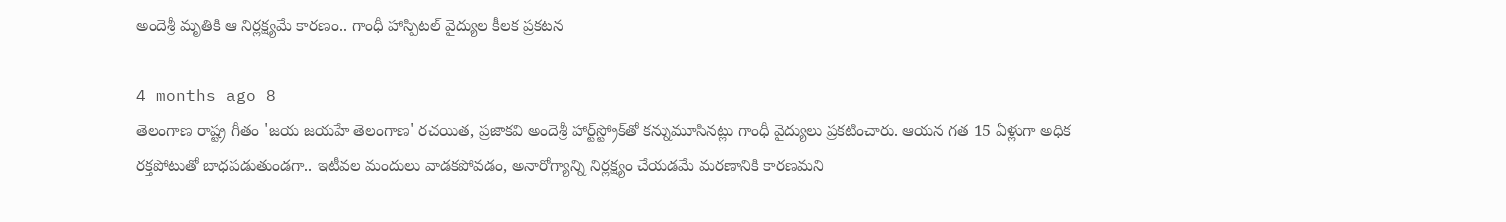అందెశ్రీ మృతికి ఆ నిర్లక్ష్యమే కారణం.. గాంధీ హాస్పిటల్ వైద్యుల కీలక ప్రకటన

4 months ago 8
తెలంగాణ రాష్ట్ర గీతం 'జయ జయహే తెలంగాణ' రచయిత, ప్రజాకవి అందెశ్రీ హార్ట్‌స్ట్రోక్‌తో కన్నుమూసినట్లు గాంధీ వైద్యులు ప్రకటించారు. ఆయన గత 15 ఏళ్లుగా అధిక రక్తపోటుతో బాధపడుతుండగా.. ఇటీవల మందులు వాడకపోవడం, అనారోగ్యాన్ని నిర్లక్ష్యం చేయడమే మరణానికి కారణమని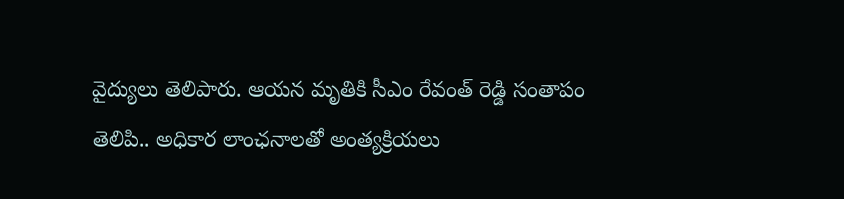వైద్యులు తెలిపారు. ఆయన మృతికి సీఎం రేవంత్ రెడ్డి సంతాపం తెలిపి.. అధికార లాంఛనాలతో అంత్యక్రియలు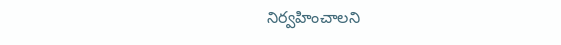నిర్వహించాలని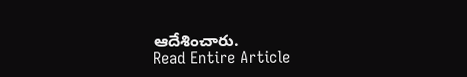ఆదేశించారు.
Read Entire Article